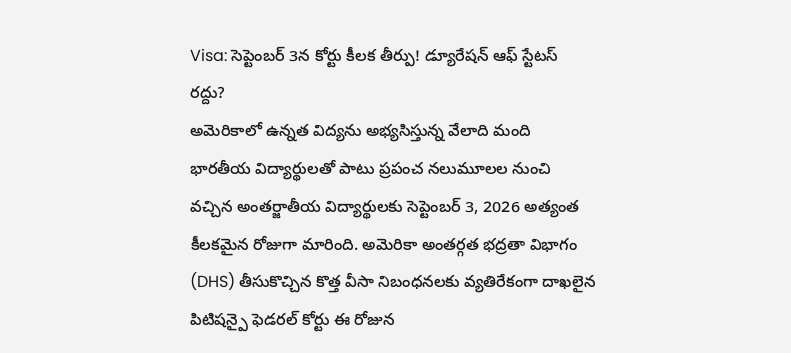Visa: సెప్టెంబర్ 3న కోర్టు కీలక తీర్పు! డ్యూరేషన్ ఆఫ్ స్టేటస్ రద్దు?
అమెరికాలో ఉన్నత విద్యను అభ్యసిస్తున్న వేలాది మంది భారతీయ విద్యార్థులతో పాటు ప్రపంచ నలుమూలల నుంచి వచ్చిన అంతర్జాతీయ విద్యార్థులకు సెప్టెంబర్ 3, 2026 అత్యంత కీలకమైన రోజుగా మారింది. అమెరికా అంతర్గత భద్రతా విభాగం (DHS) తీసుకొచ్చిన కొత్త వీసా నిబంధనలకు వ్యతిరేకంగా దాఖలైన పిటిషన్పై ఫెడరల్ కోర్టు ఈ రోజున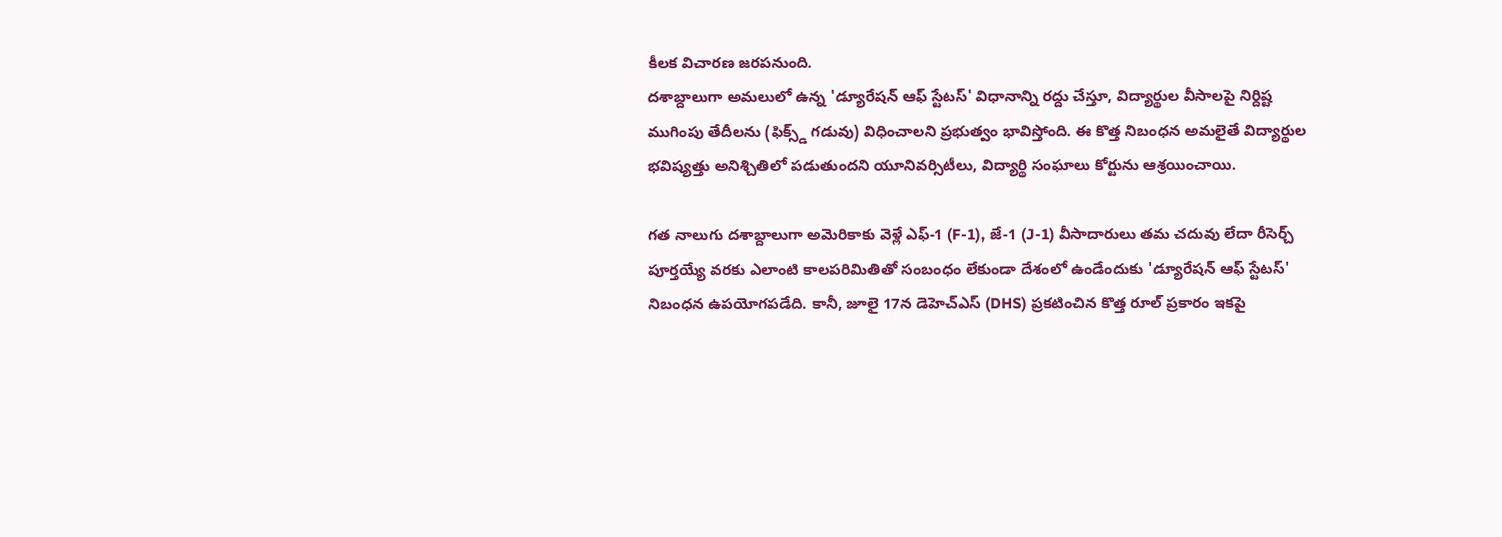కీలక విచారణ జరపనుంది.
దశాబ్దాలుగా అమలులో ఉన్న 'డ్యూరేషన్ ఆఫ్ స్టేటస్' విధానాన్ని రద్దు చేస్తూ, విద్యార్థుల వీసాలపై నిర్దిష్ట ముగింపు తేదీలను (ఫిక్స్డ్ గడువు) విధించాలని ప్రభుత్వం భావిస్తోంది. ఈ కొత్త నిబంధన అమలైతే విద్యార్థుల భవిష్యత్తు అనిశ్చితిలో పడుతుందని యూనివర్సిటీలు, విద్యార్థి సంఘాలు కోర్టును ఆశ్రయించాయి.

గత నాలుగు దశాబ్దాలుగా అమెరికాకు వెళ్లే ఎఫ్-1 (F-1), జే-1 (J-1) వీసాదారులు తమ చదువు లేదా రీసెర్చ్ పూర్తయ్యే వరకు ఎలాంటి కాలపరిమితితో సంబంధం లేకుండా దేశంలో ఉండేందుకు 'డ్యూరేషన్ ఆఫ్ స్టేటస్' నిబంధన ఉపయోగపడేది. కానీ, జూలై 17న డెహెచ్ఎస్ (DHS) ప్రకటించిన కొత్త రూల్ ప్రకారం ఇకపై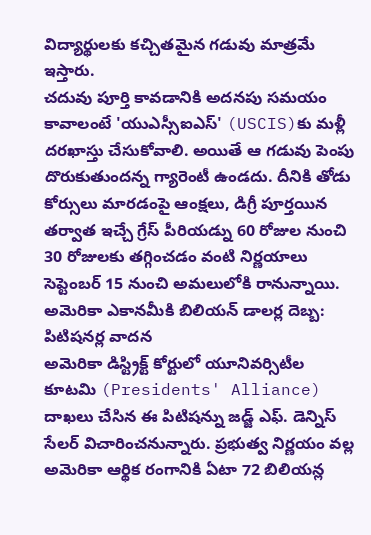విద్యార్థులకు కచ్చితమైన గడువు మాత్రమే ఇస్తారు.
చదువు పూర్తి కావడానికి అదనపు సమయం కావాలంటే 'యుఎస్సీఐఎస్' (USCIS)కు మళ్లీ దరఖాస్తు చేసుకోవాలి. అయితే ఆ గడువు పెంపు దొరుకుతుందన్న గ్యారెంటీ ఉండదు. దీనికి తోడు కోర్సులు మారడంపై ఆంక్షలు, డిగ్రీ పూర్తయిన తర్వాత ఇచ్చే గ్రేస్ పీరియడ్ను 60 రోజుల నుంచి 30 రోజులకు తగ్గించడం వంటి నిర్ణయాలు సెప్టెంబర్ 15 నుంచి అమలులోకి రానున్నాయి.
అమెరికా ఎకానమీకి బిలియన్ డాలర్ల దెబ్బ: పిటిషనర్ల వాదన
అమెరికా డిస్ట్రిక్ట్ కోర్టులో యూనివర్సిటీల కూటమి (Presidents' Alliance) దాఖలు చేసిన ఈ పిటిషన్ను జడ్జ్ ఎఫ్. డెన్నిస్ సేలర్ విచారించనున్నారు. ప్రభుత్వ నిర్ణయం వల్ల అమెరికా ఆర్థిక రంగానికి ఏటా 72 బిలియన్ల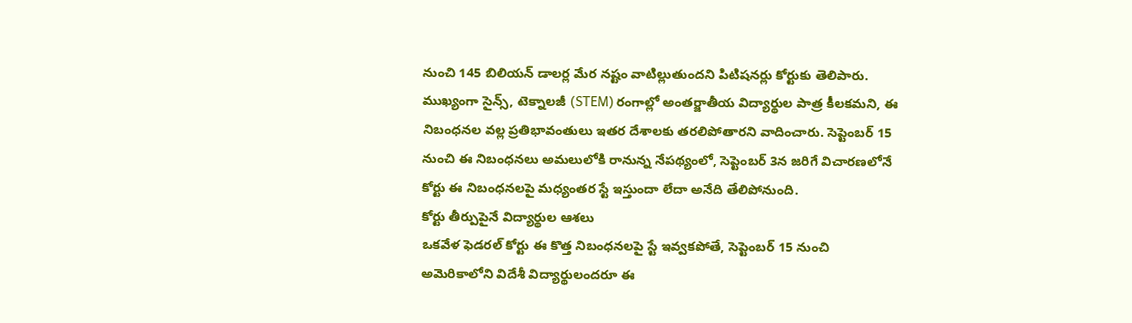నుంచి 145 బిలియన్ డాలర్ల మేర నష్టం వాటిల్లుతుందని పిటిషనర్లు కోర్టుకు తెలిపారు. ముఖ్యంగా సైన్స్, టెక్నాలజీ (STEM) రంగాల్లో అంతర్జాతీయ విద్యార్థుల పాత్ర కీలకమని, ఈ నిబంధనల వల్ల ప్రతిభావంతులు ఇతర దేశాలకు తరలిపోతారని వాదించారు. సెప్టెంబర్ 15 నుంచి ఈ నిబంధనలు అమలులోకి రానున్న నేపథ్యంలో, సెప్టెంబర్ 3న జరిగే విచారణలోనే కోర్టు ఈ నిబంధనలపై మధ్యంతర స్టే ఇస్తుందా లేదా అనేది తేలిపోనుంది.
కోర్టు తీర్పుపైనే విద్యార్థుల ఆశలు
ఒకవేళ ఫెడరల్ కోర్టు ఈ కొత్త నిబంధనలపై స్టే ఇవ్వకపోతే, సెప్టెంబర్ 15 నుంచి అమెరికాలోని విదేశీ విద్యార్థులందరూ ఈ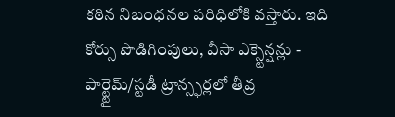కఠిన నిబంధనల పరిధిలోకి వస్తారు. ఇది కోర్సు పొడిగింపులు, వీసా ఎక్స్టెన్షన్లు - పార్ట్టైమ్/స్టడీ ట్రాన్స్ఫర్లలో తీవ్ర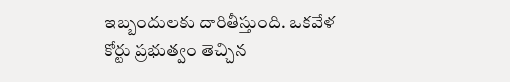ఇబ్బందులకు దారితీస్తుంది. ఒకవేళ కోర్టు ప్రభుత్వం తెచ్చిన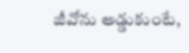జీవోను అడ్డుకుంటే,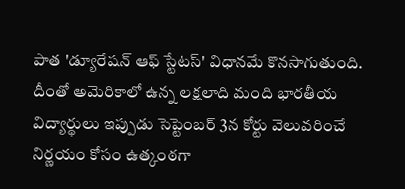పాత 'డ్యూరేషన్ ఆఫ్ స్టేటస్' విధానమే కొనసాగుతుంది. దీంతో అమెరికాలో ఉన్న లక్షలాది మంది భారతీయ విద్యార్థులు ఇప్పుడు సెప్టెంబర్ 3న కోర్టు వెలువరించే నిర్ణయం కోసం ఉత్కంఠగా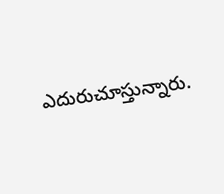ఎదురుచూస్తున్నారు.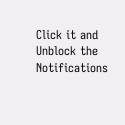Click it and Unblock the Notifications